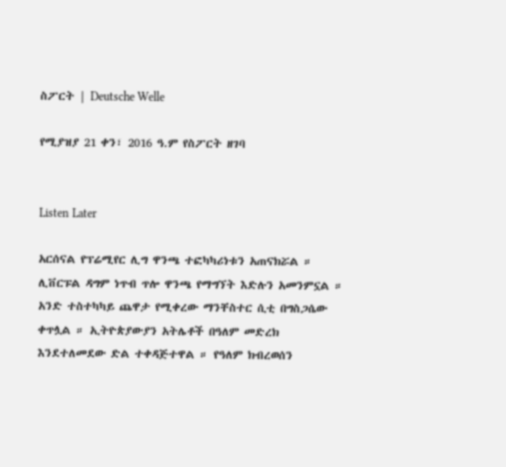ስፖርት | Deutsche Welle

የሚያዝያ 21 ቀን፣ 2016 ዓ.ም የስፖርት ዘገባ


Listen Later

አርሰናል የፕሬሚየር ሊግ ዋንጫ ተፎካካሪነቱን አጠናክሯል ። ሊቨርፑል ዳግም ነጥብ ጥሎ ዋንጫ የማግኘት እድሉን አመንምኗል ። አንድ ተስተካካይ ጨዋታ የሚቀረው ማንቸስተር ሲቲ በግስጋሴው ቀጥሏል ። ኢትዮጵያውያን አትሌቶች በዓለም መድረክ እንደተለመደው ድል ተቀዳጅተዋል ። የዓለም ክብረወሰን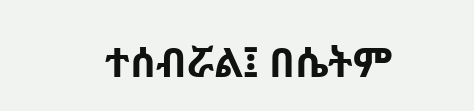ተሰብሯል፤ በሴትም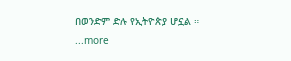በወንድም ድሉ የኢትዮጵያ ሆኗል ።
...more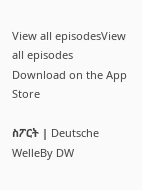View all episodesView all episodes
Download on the App Store

ስፖርት | Deutsche WelleBy DW